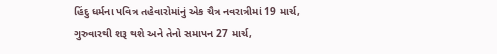હિંદુ ધર્મના પવિત્ર તહેવારોમાંનું એક ચૈત્ર નવરાત્રીમાં 19 માર્ચ, ગુરુવારથી શરૂ થશે અને તેનો સમાપન 27 માર્ચ,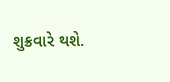શુક્રવારે થશે.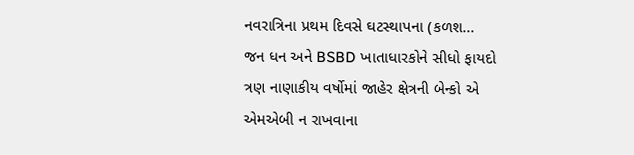નવરાત્રિના પ્રથમ દિવસે ઘટસ્થાપના (કળશ...
જન ધન અને BSBD ખાતાધારકોને સીધો ફાયદો ત્રણ નાણાકીય વર્ષોમાં જાહેર ક્ષેત્રની બેન્કો એ એમએબી ન રાખવાના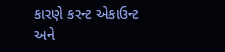કારણે કરન્ટ એકાઉન્ટ અને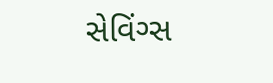સેવિંગ્સ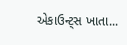એકાઉન્ટ્સ ખાતા...